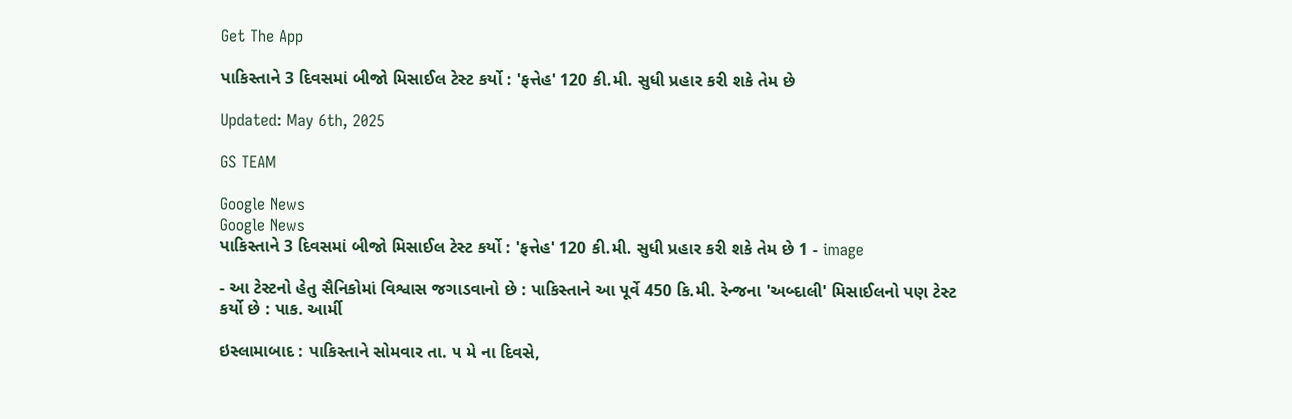Get The App

પાકિસ્તાને 3 દિવસમાં બીજો મિસાઈલ ટેસ્ટ કર્યો : 'ફત્તેહ' 120 કી.મી. સુધી પ્રહાર કરી શકે તેમ છે

Updated: May 6th, 2025

GS TEAM

Google News
Google News
પાકિસ્તાને 3 દિવસમાં બીજો મિસાઈલ ટેસ્ટ કર્યો : 'ફત્તેહ' 120 કી.મી. સુધી પ્રહાર કરી શકે તેમ છે 1 - image

- આ ટેસ્ટનો હેતુ સૈનિકોમાં વિશ્વાસ જગાડવાનો છે : પાકિસ્તાને આ પૂર્વે 450 કિ.મી. રેન્જના 'અબ્દાલી' મિસાઈલનો પણ ટેસ્ટ કર્યો છે : પાક. આર્મી

ઇસ્લામાબાદ : પાકિસ્તાને સોમવાર તા. ૫ મે ના દિવસે,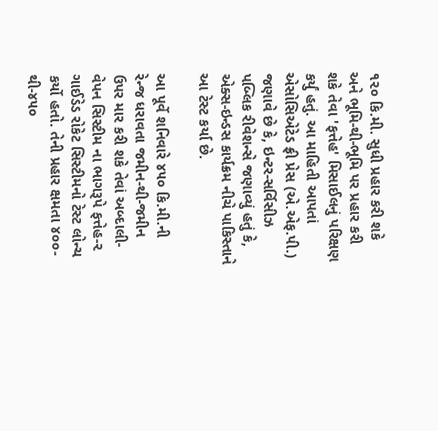૧૨૦ કિ.મી. સુધી પ્રહાર કરી શકે અને ભૂમિ-થી-ભૂમિ પર પ્રહાર કરી શકે તેવા 'ફત્તેહ' મિસાઈલનું પરિક્ષણ કર્યું હતું. આ માહિતી આપતાં એસોસિએટેડ ફ્રી પ્રેસ (એ.એફ.પી.) જણાવે છે કે, ઇન્ટર-સર્વિસીઝ પબ્લિક રીવેશન્સે જણાવ્યું હતું કે, એક્સ-ઇન્ડસ કાર્યક્રમ નીચે પાકિસ્તાને આ ટેસ્ટ કર્યા છે.

આ પૂર્વે શનિવારે ૪૫૦ કિ.મી.ની રેન્જ ધરાવતા જમીન-થી-જમીન ઉપર માર કરી શકે તેવાં અબ્દાલી-વેપન સિસ્ટીમ ના ભાગરૂપે ફત્તેહ-૨ ગાઈડેડ રોકેટ સિસ્ટીમનો ટેસ્ટ લોન્ચ કર્યો હતો. તેની પ્રહાર ક્ષમતા ૪૦૦-થી-૪૫૦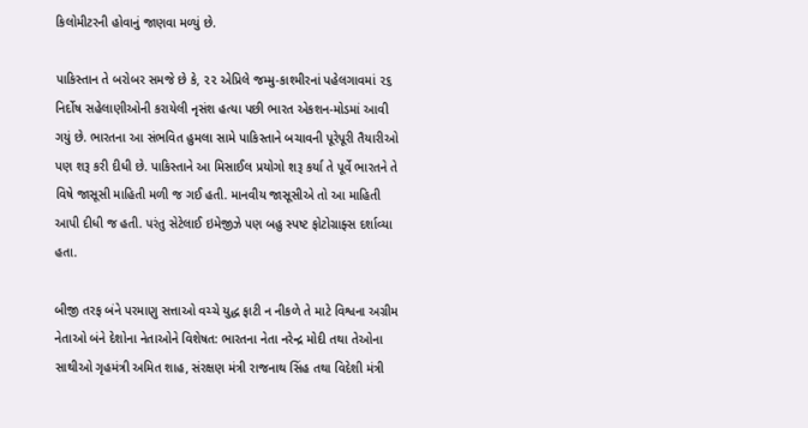કિલોમીટરની હોવાનું જાણવા મળ્યું છે.

પાકિસ્તાન તે બરોબર સમજે છે કે, ૨૨ એપ્રિલે જમ્મુ-કાશ્મીરનાં પહેલગાવમાં ૨૬ નિર્દોષ સહેલાણીઓની કરાયેલી નૃસંશ હત્યા પછી ભારત એકશન-મોડમાં આવી ગયું છે. ભારતના આ સંભવિત હુમલા સામે પાકિસ્તાને બચાવની પૂરેપૂરી તૈયારીઓ પણ શરૂ કરી દીધી છે. પાકિસ્તાને આ મિસાઈલ પ્રયોગો શરૂ કર્યા તે પૂર્વે ભારતને તે વિષે જાસૂસી માહિતી મળી જ ગઈ હતી. માનવીય જાસૂસીએ તો આ માહિતી આપી દીધી જ હતી. પરંતુ સેટેલાઈ ઇમેજીઝે પણ બહુ સ્પષ્ટ ફોટોગ્રાફ્સ દર્શાવ્યા હતા.

બીજી તરફ બંને પરમાણુ સત્તાઓ વચ્ચે યુદ્ધ ફાટી ન નીકળે તે માટે વિશ્વના અગ્રીમ નેતાઓ બંને દેશોના નેતાઓને વિશેષત: ભારતના નેતા નરેન્દ્ર મોદી તથા તેઓના સાથીઓ ગૃહમંત્રી અમિત શાહ, સંરક્ષણ મંત્રી રાજનાથ સિંહ તથા વિદેશી મંત્રી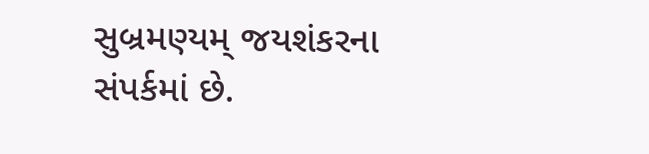સુબ્રમણ્યમ્ જયશંકરના સંપર્કમાં છે.